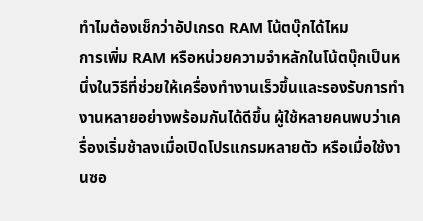ทำไมต้องเช็กว่าอัปเกรด RAM โน้ตบุ๊กได้ไหม
การเพิ่ม RAM หรือหน่วยความจำหลักในโน้ตบุ๊กเป็นหนึ่งในวิธีที่ช่วยให้เครื่องทำงานเร็วขึ้นและรองรับการทำงานหลายอย่างพร้อมกันได้ดีขึ้น ผู้ใช้หลายคนพบว่าเครื่องเริ่มช้าลงเมื่อเปิดโปรแกรมหลายตัว หรือเมื่อใช้งานซอ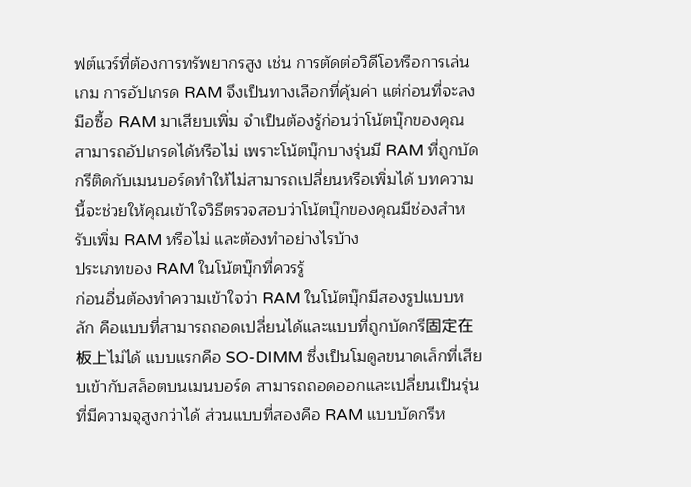ฟต์แวร์ที่ต้องการทรัพยากรสูง เช่น การตัดต่อวิดีโอหรือการเล่นเกม การอัปเกรด RAM จึงเป็นทางเลือกที่คุ้มค่า แต่ก่อนที่จะลงมือซื้อ RAM มาเสียบเพิ่ม จำเป็นต้องรู้ก่อนว่าโน้ตบุ๊กของคุณสามารถอัปเกรดได้หรือไม่ เพราะโน้ตบุ๊กบางรุ่นมี RAM ที่ถูกบัดกรีติดกับเมนบอร์ดทำให้ไม่สามารถเปลี่ยนหรือเพิ่มได้ บทความนี้จะช่วยให้คุณเข้าใจวิธีตรวจสอบว่าโน้ตบุ๊กของคุณมีช่องสำหรับเพิ่ม RAM หรือไม่ และต้องทำอย่างไรบ้าง
ประเภทของ RAM ในโน้ตบุ๊กที่ควรรู้
ก่อนอื่นต้องทำความเข้าใจว่า RAM ในโน้ตบุ๊กมีสองรูปแบบหลัก คือแบบที่สามารถถอดเปลี่ยนได้และแบบที่ถูกบัดกรี固定在板上ไม่ได้ แบบแรกคือ SO-DIMM ซึ่งเป็นโมดูลขนาดเล็กที่เสียบเข้ากับสล็อตบนเมนบอร์ด สามารถถอดออกและเปลี่ยนเป็นรุ่นที่มีความจุสูงกว่าได้ ส่วนแบบที่สองคือ RAM แบบบัดกรีห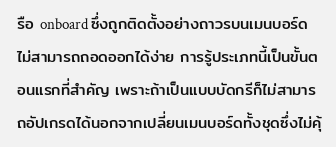รือ onboard ซึ่งถูกติดตั้งอย่างถาวรบนเมนบอร์ด ไม่สามารถถอดออกได้ง่าย การรู้ประเภทนี้เป็นขั้นตอนแรกที่สำคัญ เพราะถ้าเป็นแบบบัดกรีก็ไม่สามารถอัปเกรดได้นอกจากเปลี่ยนเมนบอร์ดทั้งชุดซึ่งไม่คุ้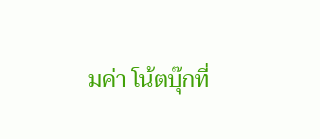มค่า โน้ตบุ๊กที่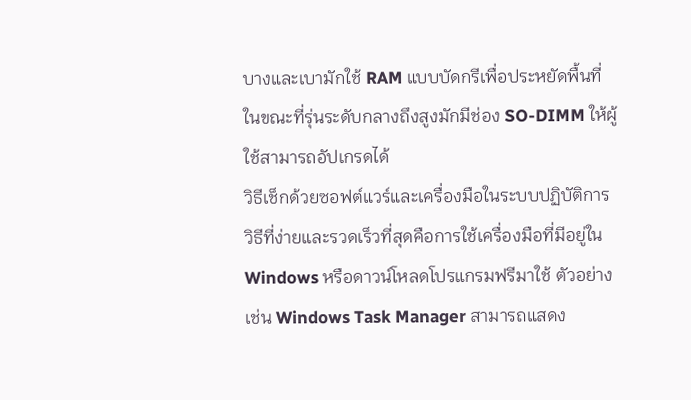บางและเบามักใช้ RAM แบบบัดกรีเพื่อประหยัดพื้นที่ ในขณะที่รุ่นระดับกลางถึงสูงมักมีช่อง SO-DIMM ให้ผู้ใช้สามารถอัปเกรดได้
วิธีเช็กด้วยซอฟต์แวร์และเครื่องมือในระบบปฏิบัติการ
วิธีที่ง่ายและรวดเร็วที่สุดคือการใช้เครื่องมือที่มีอยู่ใน Windows หรือดาวน์โหลดโปรแกรมฟรีมาใช้ ตัวอย่างเช่น Windows Task Manager สามารถแสดง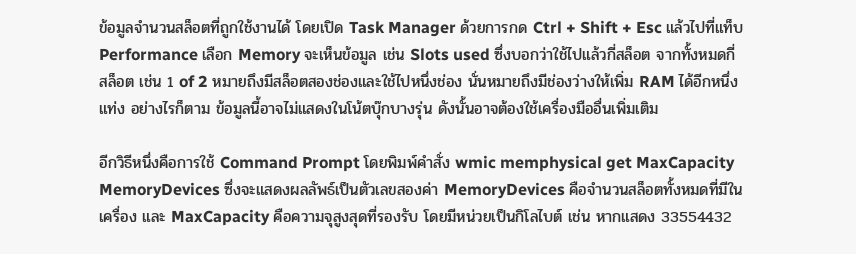ข้อมูลจำนวนสล็อตที่ถูกใช้งานได้ โดยเปิด Task Manager ด้วยการกด Ctrl + Shift + Esc แล้วไปที่แท็บ Performance เลือก Memory จะเห็นข้อมูล เช่น Slots used ซึ่งบอกว่าใช้ไปแล้วกี่สล็อต จากทั้งหมดกี่สล็อต เช่น 1 of 2 หมายถึงมีสล็อตสองช่องและใช้ไปหนึ่งช่อง นั่นหมายถึงมีช่องว่างให้เพิ่ม RAM ได้อีกหนึ่งแท่ง อย่างไรก็ตาม ข้อมูลนี้อาจไม่แสดงในโน้ตบุ๊กบางรุ่น ดังนั้นอาจต้องใช้เครื่องมืออื่นเพิ่มเติม

อีกวิธีหนึ่งคือการใช้ Command Prompt โดยพิมพ์คำสั่ง wmic memphysical get MaxCapacity MemoryDevices ซึ่งจะแสดงผลลัพธ์เป็นตัวเลขสองค่า MemoryDevices คือจำนวนสล็อตทั้งหมดที่มีในเครื่อง และ MaxCapacity คือความจุสูงสุดที่รองรับ โดยมีหน่วยเป็นกิโลไบต์ เช่น หากแสดง 33554432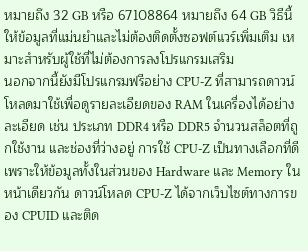หมายถึง 32 GB หรือ 67108864 หมายถึง 64 GB วิธีนี้ให้ข้อมูลที่แม่นยำและไม่ต้องติดตั้งซอฟต์แวร์เพิ่มเติม เหมาะสำหรับผู้ใช้ที่ไม่ต้องการลงโปรแกรมเสริม
นอกจากนี้ยังมีโปรแกรมฟรีอย่าง CPU-Z ที่สามารถดาวน์โหลดมาใช้เพื่อดูรายละเอียดของ RAM ในเครื่องได้อย่างละเอียด เช่น ประเภท DDR4 หรือ DDR5 จำนวนสล็อตที่ถูกใช้งาน และช่องที่ว่างอยู่ การใช้ CPU-Z เป็นทางเลือกที่ดีเพราะให้ข้อมูลทั้งในส่วนของ Hardware และ Memory ในหน้าเดียวกัน ดาวน์โหลด CPU-Z ได้จากเว็บไซต์ทางการของ CPUID และติด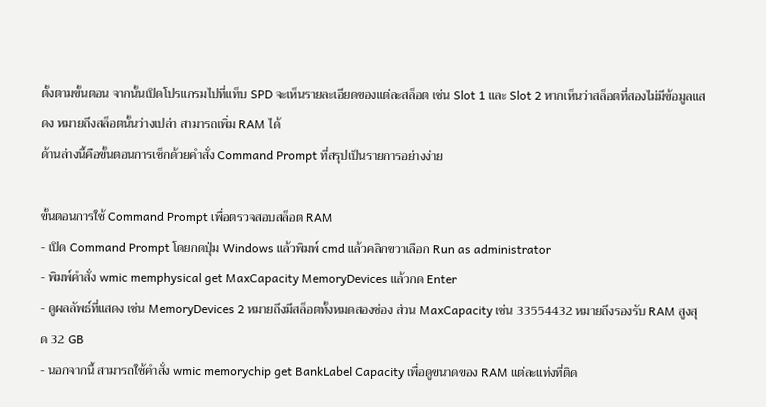ตั้งตามขั้นตอน จากนั้นเปิดโปรแกรมไปที่แท็บ SPD จะเห็นรายละเอียดของแต่ละสล็อต เช่น Slot 1 และ Slot 2 หากเห็นว่าสล็อตที่สองไม่มีข้อมูลแสดง หมายถึงสล็อตนั้นว่างเปล่า สามารถเพิ่ม RAM ได้
ด้านล่างนี้คือขั้นตอนการเช็กด้วยคำสั่ง Command Prompt ที่สรุปเป็นรายการอย่างง่าย

ขั้นตอนการใช้ Command Prompt เพื่อตรวจสอบสล็อต RAM
- เปิด Command Prompt โดยกดปุ่ม Windows แล้วพิมพ์ cmd แล้วคลิกขวาเลือก Run as administrator
- พิมพ์คำสั่ง wmic memphysical get MaxCapacity MemoryDevices แล้วกด Enter
- ดูผลลัพธ์ที่แสดง เช่น MemoryDevices 2 หมายถึงมีสล็อตทั้งหมดสองช่อง ส่วน MaxCapacity เช่น 33554432 หมายถึงรองรับ RAM สูงสุด 32 GB
- นอกจากนี้ สามารถใช้คำสั่ง wmic memorychip get BankLabel Capacity เพื่อดูขนาดของ RAM แต่ละแท่งที่ติด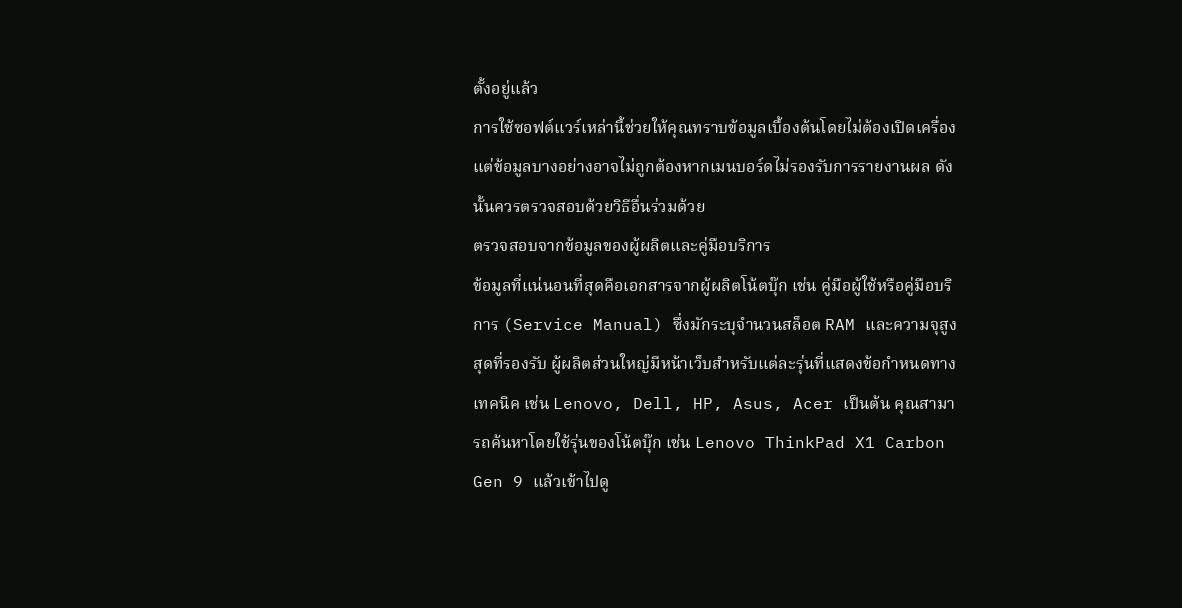ตั้งอยู่แล้ว
การใช้ซอฟต์แวร์เหล่านี้ช่วยให้คุณทราบข้อมูลเบื้องต้นโดยไม่ต้องเปิดเครื่อง แต่ข้อมูลบางอย่างอาจไม่ถูกต้องหากเมนบอร์ดไม่รองรับการรายงานผล ดังนั้นควรตรวจสอบด้วยวิธีอื่นร่วมด้วย
ตรวจสอบจากข้อมูลของผู้ผลิตและคู่มือบริการ
ข้อมูลที่แน่นอนที่สุดคือเอกสารจากผู้ผลิตโน้ตบุ๊ก เช่น คู่มือผู้ใช้หรือคู่มือบริการ (Service Manual) ซึ่งมักระบุจำนวนสล็อต RAM และความจุสูงสุดที่รองรับ ผู้ผลิตส่วนใหญ่มีหน้าเว็บสำหรับแต่ละรุ่นที่แสดงข้อกำหนดทางเทคนิค เช่น Lenovo, Dell, HP, Asus, Acer เป็นต้น คุณสามารถค้นหาโดยใช้รุ่นของโน้ตบุ๊ก เช่น Lenovo ThinkPad X1 Carbon Gen 9 แล้วเข้าไปดู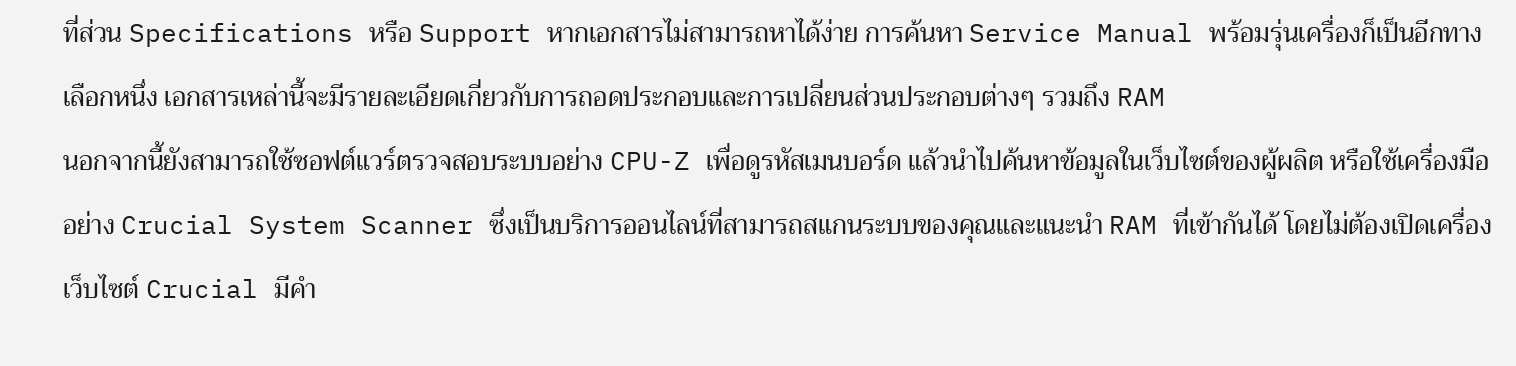ที่ส่วน Specifications หรือ Support หากเอกสารไม่สามารถหาได้ง่าย การค้นหา Service Manual พร้อมรุ่นเครื่องก็เป็นอีกทางเลือกหนึ่ง เอกสารเหล่านี้จะมีรายละเอียดเกี่ยวกับการถอดประกอบและการเปลี่ยนส่วนประกอบต่างๆ รวมถึง RAM
นอกจากนี้ยังสามารถใช้ซอฟต์แวร์ตรวจสอบระบบอย่าง CPU-Z เพื่อดูรหัสเมนบอร์ด แล้วนำไปค้นหาข้อมูลในเว็บไซต์ของผู้ผลิต หรือใช้เครื่องมืออย่าง Crucial System Scanner ซึ่งเป็นบริการออนไลน์ที่สามารถสแกนระบบของคุณและแนะนำ RAM ที่เข้ากันได้ โดยไม่ต้องเปิดเครื่อง เว็บไซต์ Crucial มีคำ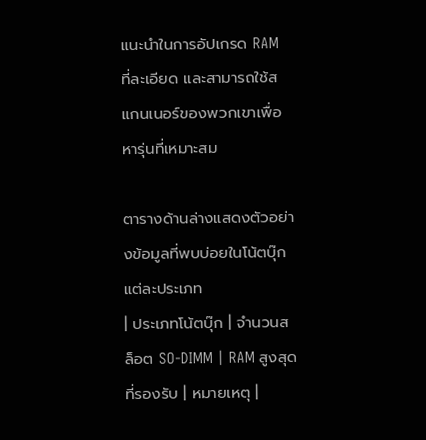แนะนำในการอัปเกรด RAM ที่ละเอียด และสามารถใช้สแกนเนอร์ของพวกเขาเพื่อหารุ่นที่เหมาะสม

ตารางด้านล่างแสดงตัวอย่างข้อมูลที่พบบ่อยในโน้ตบุ๊กแต่ละประเภท
| ประเภทโน้ตบุ๊ก | จำนวนสล็อต SO-DIMM | RAM สูงสุดที่รองรับ | หมายเหตุ |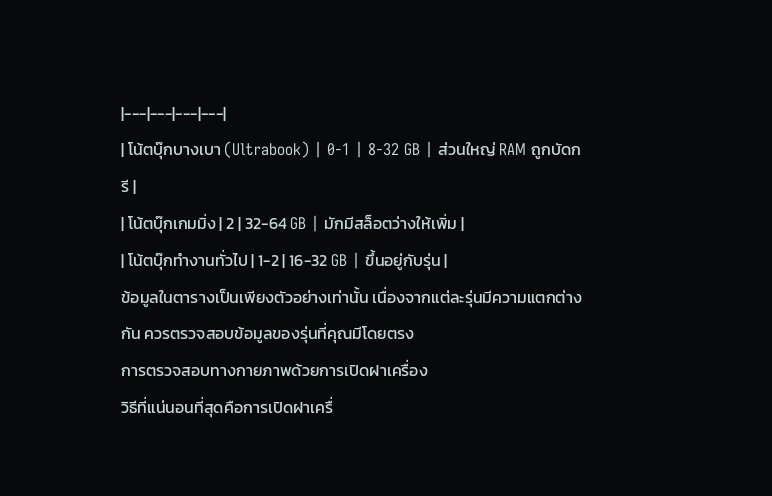|---|---|---|---|
| โน้ตบุ๊กบางเบา (Ultrabook) | 0-1 | 8-32 GB | ส่วนใหญ่ RAM ถูกบัดกรี |
| โน้ตบุ๊กเกมมิ่ง | 2 | 32-64 GB | มักมีสล็อตว่างให้เพิ่ม |
| โน้ตบุ๊กทำงานทั่วไป | 1-2 | 16-32 GB | ขึ้นอยู่กับรุ่น |
ข้อมูลในตารางเป็นเพียงตัวอย่างเท่านั้น เนื่องจากแต่ละรุ่นมีความแตกต่างกัน ควรตรวจสอบข้อมูลของรุ่นที่คุณมีโดยตรง
การตรวจสอบทางกายภาพด้วยการเปิดฝาเครื่อง
วิธีที่แน่นอนที่สุดคือการเปิดฝาเครื่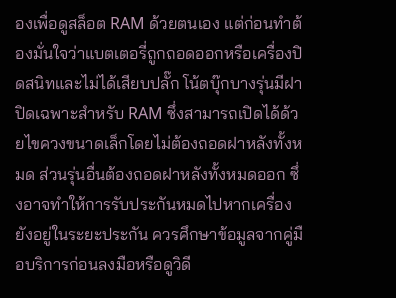องเพื่อดูสล็อต RAM ด้วยตนเอง แต่ก่อนทำต้องมั่นใจว่าแบตเตอรี่ถูกถอดออกหรือเครื่องปิดสนิทและไม่ได้เสียบปลั๊ก โน้ตบุ๊กบางรุ่นมีฝาปิดเฉพาะสำหรับ RAM ซึ่งสามารถเปิดได้ด้วยไขควงขนาดเล็กโดยไม่ต้องถอดฝาหลังทั้งหมด ส่วนรุ่นอื่นต้องถอดฝาหลังทั้งหมดออก ซึ่งอาจทำให้การรับประกันหมดไปหากเครื่องยังอยู่ในระยะประกัน ควรศึกษาข้อมูลจากคู่มือบริการก่อนลงมือหรือดูวิดี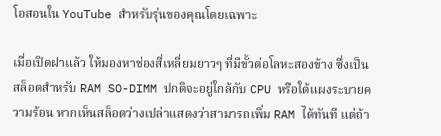โอสอนใน YouTube สำหรับรุ่นของคุณโดยเฉพาะ

เมื่อเปิดฝาแล้ว ให้มองหาช่องสี่เหลี่ยมยาวๆ ที่มีขั้วต่อโลหะสองข้าง ซึ่งเป็นสล็อตสำหรับ RAM SO-DIMM ปกติจะอยู่ใกล้กับ CPU หรือใต้แผงระบายความร้อน หากเห็นสล็อตว่างเปล่าแสดงว่าสามารถเพิ่ม RAM ได้ทันที แต่ถ้า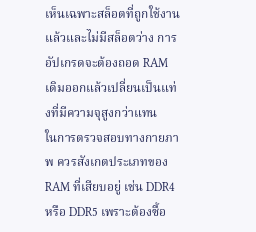เห็นเฉพาะสล็อตที่ถูกใช้งานแล้วและไม่มีสล็อตว่าง การอัปเกรดจะต้องถอด RAM เดิมออกแล้วเปลี่ยนเป็นแท่งที่มีความจุสูงกว่าแทน
ในการตรวจสอบทางกายภาพ ควรสังเกตประเภทของ RAM ที่เสียบอยู่ เช่น DDR4 หรือ DDR5 เพราะต้องซื้อ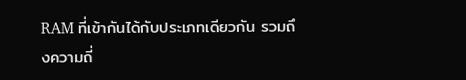RAM ที่เข้ากันได้กับประเภทเดียวกัน รวมถึงความถี่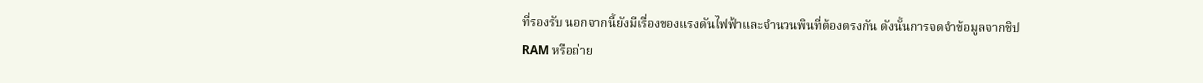ที่รองรับ นอกจากนี้ยังมีเรื่องของแรงดันไฟฟ้าและจำนวนพินที่ต้องตรงกัน ดังนั้นการจดจำข้อมูลจากชิป RAM หรือถ่าย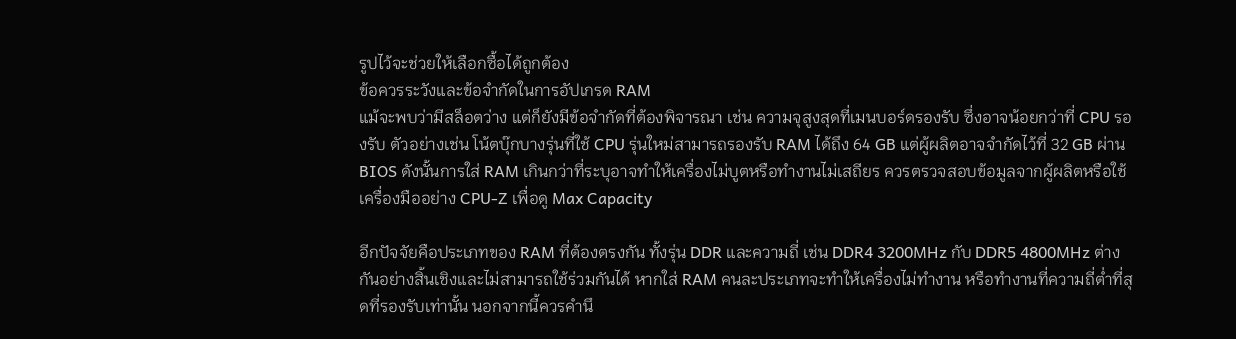รูปไว้จะช่วยให้เลือกซื้อได้ถูกต้อง
ข้อควรระวังและข้อจำกัดในการอัปเกรด RAM
แม้จะพบว่ามีสล็อตว่าง แต่ก็ยังมีข้อจำกัดที่ต้องพิจารณา เช่น ความจุสูงสุดที่เมนบอร์ดรองรับ ซึ่งอาจน้อยกว่าที่ CPU รองรับ ตัวอย่างเช่น โน้ตบุ๊กบางรุ่นที่ใช้ CPU รุ่นใหม่สามารถรองรับ RAM ได้ถึง 64 GB แต่ผู้ผลิตอาจจำกัดไว้ที่ 32 GB ผ่าน BIOS ดังนั้นการใส่ RAM เกินกว่าที่ระบุอาจทำให้เครื่องไม่บูตหรือทำงานไม่เสถียร ควรตรวจสอบข้อมูลจากผู้ผลิตหรือใช้เครื่องมืออย่าง CPU-Z เพื่อดู Max Capacity

อีกปัจจัยคือประเภทของ RAM ที่ต้องตรงกัน ทั้งรุ่น DDR และความถี่ เช่น DDR4 3200MHz กับ DDR5 4800MHz ต่างกันอย่างสิ้นเชิงและไม่สามารถใช้ร่วมกันได้ หากใส่ RAM คนละประเภทจะทำให้เครื่องไม่ทำงาน หรือทำงานที่ความถี่ต่ำที่สุดที่รองรับเท่านั้น นอกจากนี้ควรคำนึ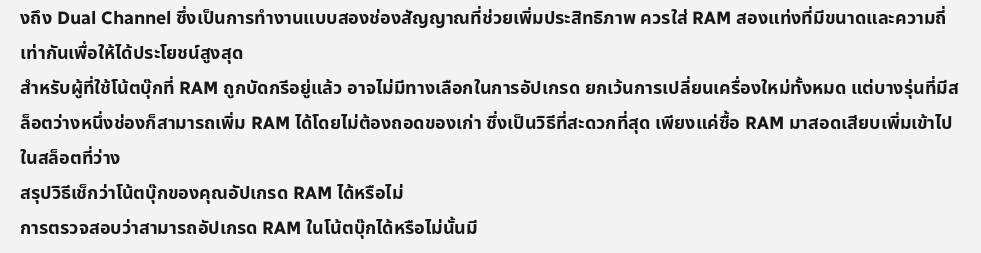งถึง Dual Channel ซึ่งเป็นการทำงานแบบสองช่องสัญญาณที่ช่วยเพิ่มประสิทธิภาพ ควรใส่ RAM สองแท่งที่มีขนาดและความถี่เท่ากันเพื่อให้ได้ประโยชน์สูงสุด
สำหรับผู้ที่ใช้โน้ตบุ๊กที่ RAM ถูกบัดกรีอยู่แล้ว อาจไม่มีทางเลือกในการอัปเกรด ยกเว้นการเปลี่ยนเครื่องใหม่ทั้งหมด แต่บางรุ่นที่มีสล็อตว่างหนึ่งช่องก็สามารถเพิ่ม RAM ได้โดยไม่ต้องถอดของเก่า ซึ่งเป็นวิธีที่สะดวกที่สุด เพียงแค่ซื้อ RAM มาสอดเสียบเพิ่มเข้าไปในสล็อตที่ว่าง
สรุปวิธีเช็กว่าโน้ตบุ๊กของคุณอัปเกรด RAM ได้หรือไม่
การตรวจสอบว่าสามารถอัปเกรด RAM ในโน้ตบุ๊กได้หรือไม่นั้นมี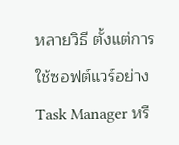หลายวิธี ตั้งแต่การใช้ซอฟต์แวร์อย่าง Task Manager หรื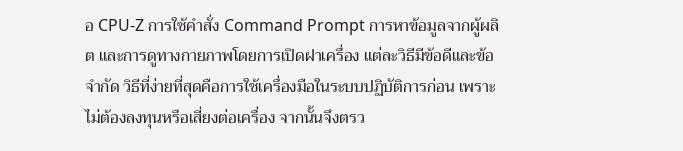อ CPU-Z การใช้คำสั่ง Command Prompt การหาข้อมูลจากผู้ผลิต และการดูทางกายภาพโดยการเปิดฝาเครื่อง แต่ละวิธีมีข้อดีและข้อจำกัด วิธีที่ง่ายที่สุดคือการใช้เครื่องมือในระบบปฏิบัติการก่อน เพราะไม่ต้องลงทุนหรือเสี่ยงต่อเครื่อง จากนั้นจึงตรว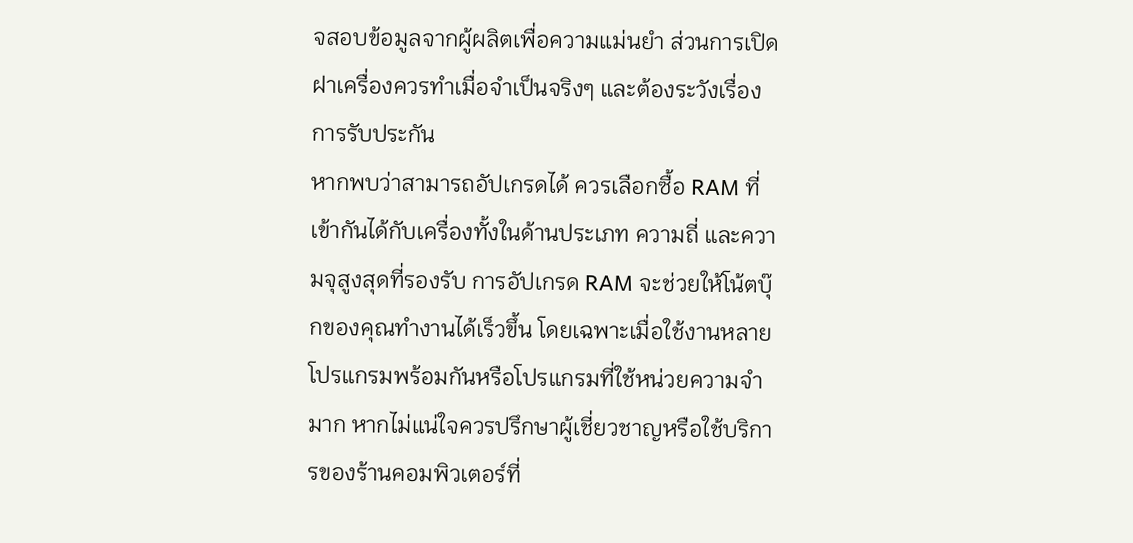จสอบข้อมูลจากผู้ผลิตเพื่อความแม่นยำ ส่วนการเปิดฝาเครื่องควรทำเมื่อจำเป็นจริงๆ และต้องระวังเรื่องการรับประกัน
หากพบว่าสามารถอัปเกรดได้ ควรเลือกซื้อ RAM ที่เข้ากันได้กับเครื่องทั้งในด้านประเภท ความถี่ และความจุสูงสุดที่รองรับ การอัปเกรด RAM จะช่วยให้โน้ตบุ๊กของคุณทำงานได้เร็วขึ้น โดยเฉพาะเมื่อใช้งานหลายโปรแกรมพร้อมกันหรือโปรแกรมที่ใช้หน่วยความจำมาก หากไม่แน่ใจควรปรึกษาผู้เชี่ยวชาญหรือใช้บริการของร้านคอมพิวเตอร์ที่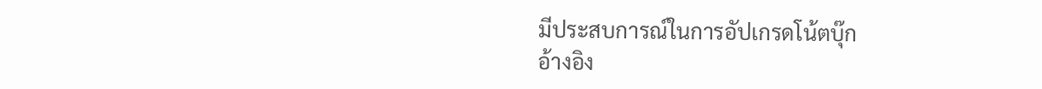มีประสบการณ์ในการอัปเกรดโน้ตบุ๊ก
อ้างอิง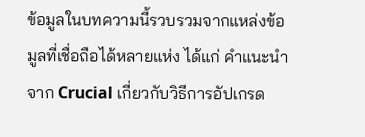ข้อมูลในบทความนี้รวบรวมจากแหล่งข้อมูลที่เชื่อถือได้หลายแห่ง ได้แก่ คำแนะนำจาก Crucial เกี่ยวกับวิธีการอัปเกรด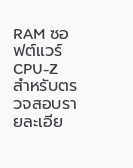RAM ซอฟต์แวร์ CPU-Z สำหรับตรวจสอบรายละเอีย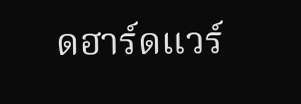ดฮาร์ดแวร์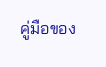คู่มือของ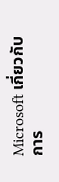Microsoft เกี่ยวกับการ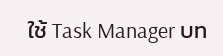ใช้ Task Manager บท